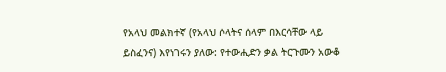የአላህ መልክተኛ (የአላህ ሶላትና ሰላም በእርሳቸው ላይ ይስፈንና) እየነገሩን ያለው: የተውሒድን ቃል ትርጉሙን አውቆ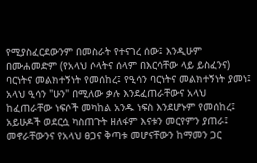የሚያስፈርደውንም በመስራት የተናገረ ሰው፤ እንዲሁም በሙሐመድም (የአላህ ሶላትና ሰላም በእርሳቸው ላይ ይስፈንና) ባርነትና መልክተኝነት የመሰከረ፤ የዒሳን ባርነትና መልክተኝነት ያመነ፤ አላህ ዒሳን "ሁን" በሚለው ቃሉ እንደፈጠራቸውና አላህ ከፈጠራቸው ነፍሶች መካከል አንዱ ነፍስ እንደሆኑም የመሰከረ፤ አይሁዶች ወደርሷ ካስጠጉት ዘለፋም እናቱን መርየምን ያጠራ፤ መኖራቸውንና የአላህ ፀጋና ቅጣቱ መሆናቸውን ከማመን ጋር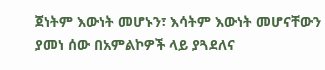ጀነትም እውነት መሆኑን፣ እሳትም እውነት መሆናቸውን ያመነ ሰው በአምልኮዎች ላይ ያጓደለና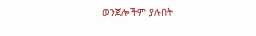ወንጀሎችም ያሉበት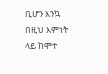ቢሆን እንኳ በዚህ እምነት ላይ ከሞተ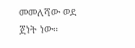መመለሻው ወደ ጀነት ነው።